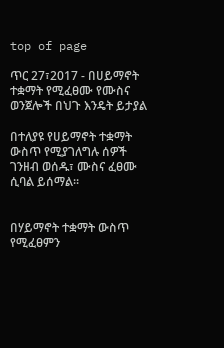top of page

ጥር 27፣2017 - በሀይማኖት ተቋማት የሚፈፀሙ የሙስና ወንጀሎች በህጉ እንዴት ይታያል

በተለያዩ የሀይማኖት ተቋማት ውስጥ የሚያገለግሉ ሰዎች ገንዘብ ወሰዱ፣ ሙስና ፈፀሙ ሲባል ይሰማል፡፡


በሃይማኖት ተቋማት ውስጥ የሚፈፀምን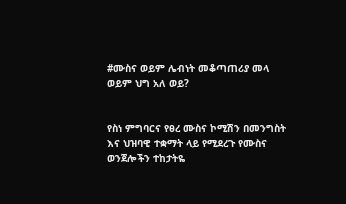#ሙስና ወይም ሌብነት መቆጣጠሪያ መላ ወይም ህግ አለ ወይ?


የስነ ምግባርና የፀረ ሙስና ኮሚሽን በመንግስት እና ህዝባዊ ተቋማት ላይ የሚደረጉ የሙስና ወንጀሎችን ተከታትዬ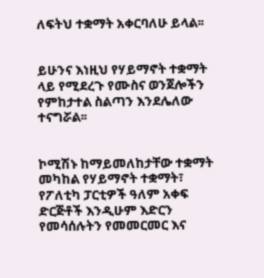ለፍትህ ተቋማት አቀርባለሁ ይላል፡፡


ይሁንና እነዚህ የሃይማኖት ተቋማት ላይ የሚደረጉ የሙስና ወንጀሎችን የምከታተል ስልጣን እንደሌለው ተናግሯል፡፡


ኮሚሽኑ ከማይመለከታቸው ተቋማት መካከል የሃይማኖት ተቋማት፣ የፖለቲካ ፓርቲዎች ዓለም አቀፍ ድርጅቶች እንዲሁም እድርን የመሳሰሉትን የመመርመር እና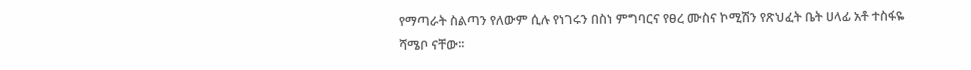የማጣራት ስልጣን የለውም ሲሉ የነገሩን በስነ ምግባርና የፀረ ሙስና ኮሚሽን የጽህፈት ቤት ሀላፊ አቶ ተስፋዬ ሻሜቦ ናቸው፡፡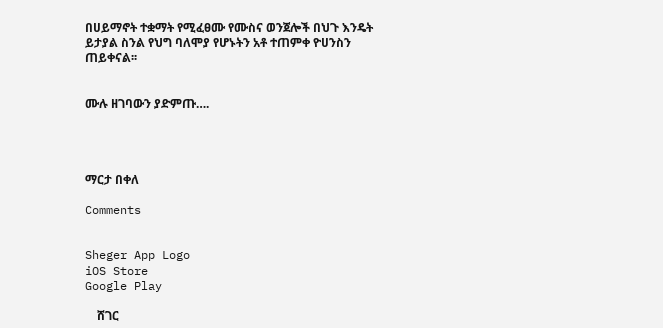በሀይማኖት ተቋማት የሚፈፀሙ የሙስና ወንጀሎች በህጉ እንዴት ይታያል ስንል የህግ ባለሞያ የሆኑትን አቶ ተጠምቀ ዮሀንስን ጠይቀናል፡፡


ሙሉ ዘገባውን ያድምጡ….




ማርታ በቀለ

Comments


Sheger App Logo
iOS Store
Google Play

    ሸገር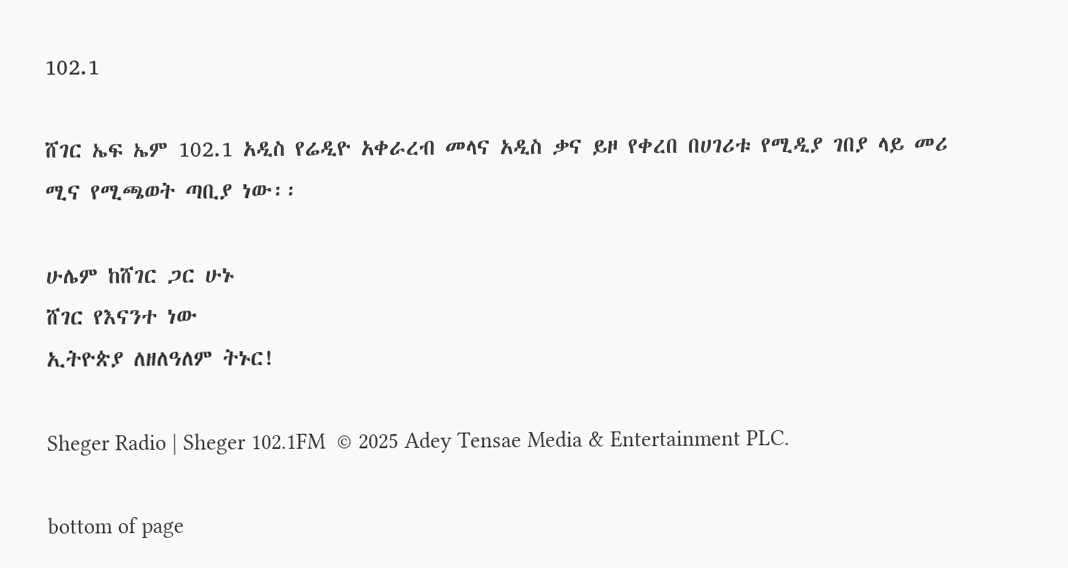102.1

ሸገር ኤፍ ኤም 102.1 አዲስ የሬዲዮ አቀራረብ መላና አዲስ ቃና ይዞ የቀረበ በሀገሪቱ የሚዲያ ገበያ ላይ መሪ ሚና የሚጫወት ጣቢያ ነው፡፡

ሁሌም ከሸገር ጋር ሁኑ
ሸገር የእናንተ ነው
ኢትዮጵያ ለዘለዓለም ትኑር!

Sheger Radio | Sheger 102.1FM  © 2025 Adey Tensae Media & Entertainment PLC.

bottom of page